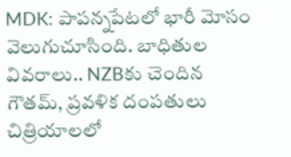MDK: పాపన్నపేటలో భారీ మోసం వెలుగుచూసింది. బాధితుల వివరాలు.. NZBకు చెందిన గౌతమ్, ప్రవళిక దంపతులు చిత్రియాలలో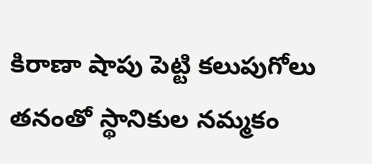కిరాణా షాపు పెట్టి కలుపుగోలు తనంతో స్థానికుల నమ్మకం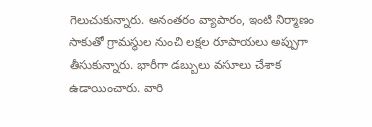గెలుచుకున్నారు. అనంతరం వ్యాపారం, ఇంటి నిర్మాణం సాకుతో గ్రామస్థుల నుంచి లక్షల రూపాయలు అప్పుగా తీసుకున్నారు. భారీగా డబ్బులు వసూలు చేశాక ఉడాయించారు. వారి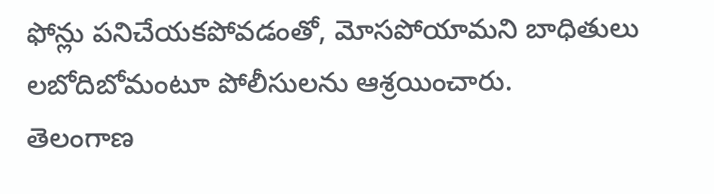ఫోన్లు పనిచేయకపోవడంతో, మోసపోయామని బాధితులు లబోదిబోమంటూ పోలీసులను ఆశ్రయించారు.
తెలంగాణ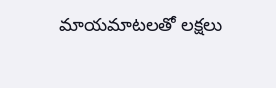మాయమాటలతో లక్షలు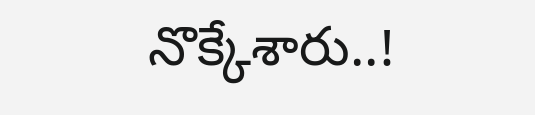నొక్కేశారు..!